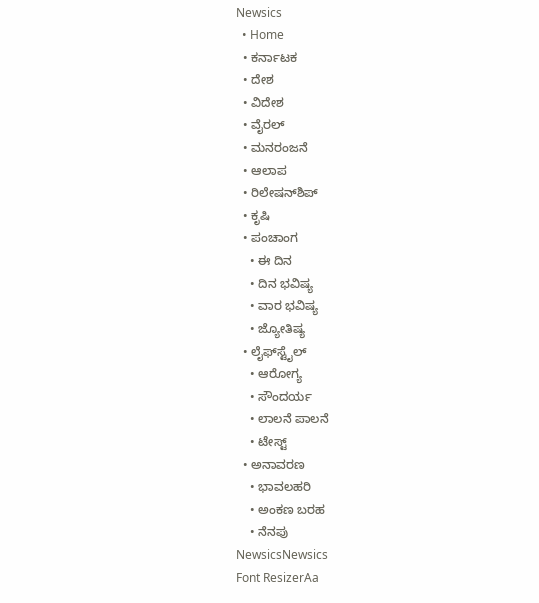Newsics
  • Home
  • ಕರ್ನಾಟಕ
  • ದೇಶ
  • ವಿದೇಶ
  • ವೈರಲ್
  • ಮನರಂಜನೆ
  • ಆಲಾಪ
  • ರಿಲೇಷನ್‌ಶಿಪ್
  • ಕೃಷಿ
  • ಪಂಚಾಂಗ
    • ಈ ದಿನ
    • ದಿನ ಭವಿಷ್ಯ
    • ವಾರ ಭವಿಷ್ಯ
    • ಜ್ಯೋತಿಷ್ಯ
  • ಲೈಫ್‌ಸ್ಟೈಲ್
    • ಆರೋಗ್ಯ
    • ಸೌಂದರ್ಯ
    • ಲಾಲನೆ ಪಾಲನೆ
    • ಟೇಸ್ಟ್
  • ಅನಾವರಣ
    • ಭಾವಲಹರಿ
    • ಅಂಕಣ ಬರಹ
    • ನೆನಪು
NewsicsNewsics
Font ResizerAa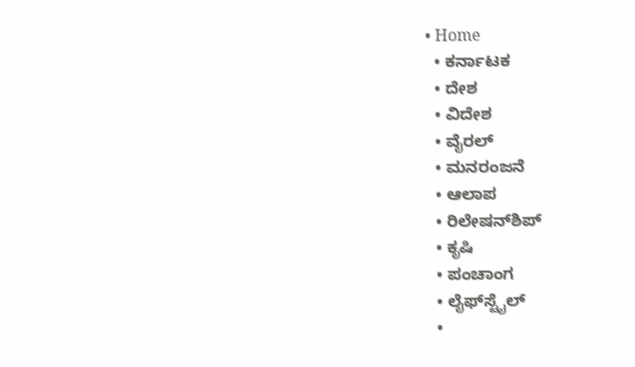• Home
  • ಕರ್ನಾಟಕ
  • ದೇಶ
  • ವಿದೇಶ
  • ವೈರಲ್
  • ಮನರಂಜನೆ
  • ಆಲಾಪ
  • ರಿಲೇಷನ್‌ಶಿಪ್
  • ಕೃಷಿ
  • ಪಂಚಾಂಗ
  • ಲೈಫ್‌ಸ್ಟೈಲ್
  •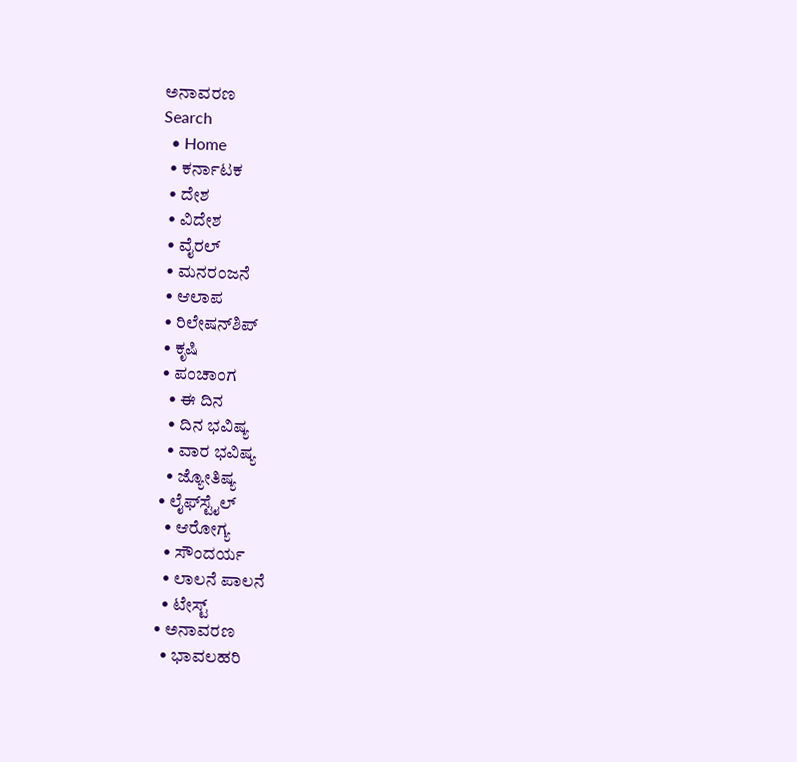ಅನಾವರಣ
Search
  • Home
  • ಕರ್ನಾಟಕ
  • ದೇಶ
  • ವಿದೇಶ
  • ವೈರಲ್
  • ಮನರಂಜನೆ
  • ಆಲಾಪ
  • ರಿಲೇಷನ್‌ಶಿಪ್
  • ಕೃಷಿ
  • ಪಂಚಾಂಗ
    • ಈ ದಿನ
    • ದಿನ ಭವಿಷ್ಯ
    • ವಾರ ಭವಿಷ್ಯ
    • ಜ್ಯೋತಿಷ್ಯ
  • ಲೈಫ್‌ಸ್ಟೈಲ್
    • ಆರೋಗ್ಯ
    • ಸೌಂದರ್ಯ
    • ಲಾಲನೆ ಪಾಲನೆ
    • ಟೇಸ್ಟ್
  • ಅನಾವರಣ
    • ಭಾವಲಹರಿ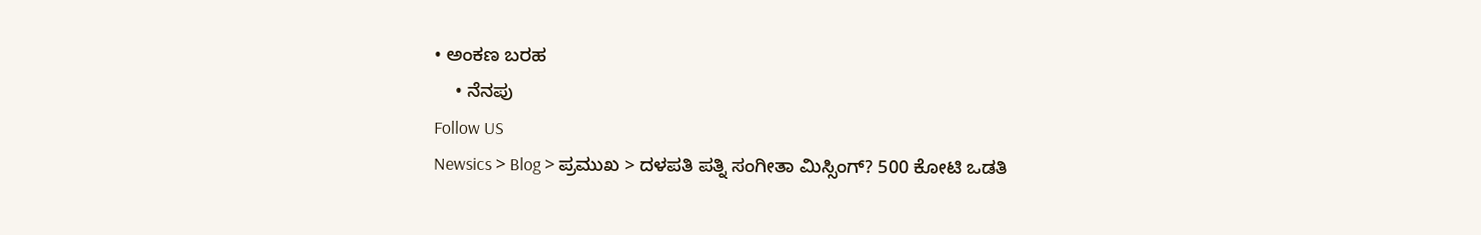• ಅಂಕಣ ಬರಹ
    • ನೆನಪು
Follow US
Newsics > Blog > ಪ್ರಮುಖ > ದಳಪತಿ ಪತ್ನಿ ಸಂಗೀತಾ ಮಿಸ್ಸಿಂಗ್? 500 ಕೋಟಿ ಒಡತಿ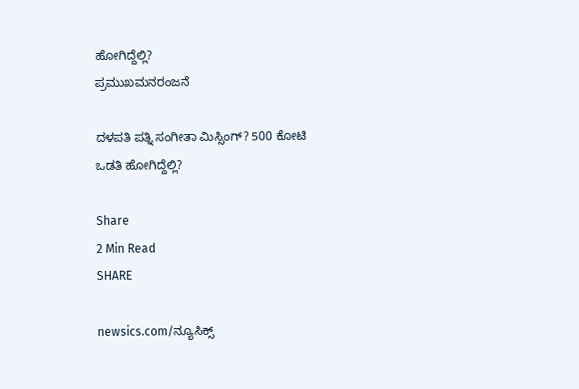ಹೋಗಿದ್ದೆಲ್ಲಿ?
ಪ್ರಮುಖಮನರಂಜನೆ

ದಳಪತಿ ಪತ್ನಿ ಸಂಗೀತಾ ಮಿಸ್ಸಿಂಗ್? 500 ಕೋಟಿ ಒಡತಿ ಹೋಗಿದ್ದೆಲ್ಲಿ?

Share
2 Min Read
SHARE

newsics.com/ನ್ಯೂಸಿಕ್ಸ್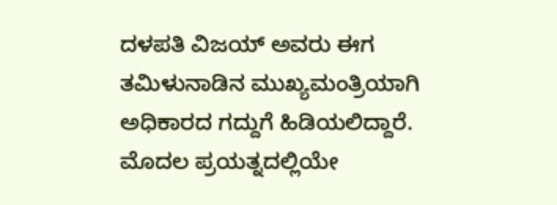ದಳಪತಿ ವಿಜಯ್ ಅವರು ಈಗ ತಮಿಳುನಾಡಿನ ಮುಖ್ಯಮಂತ್ರಿಯಾಗಿ ಅಧಿಕಾರದ ಗದ್ದುಗೆ ಹಿಡಿಯಲಿದ್ದಾರೆ. ಮೊದಲ ಪ್ರಯತ್ನದಲ್ಲಿಯೇ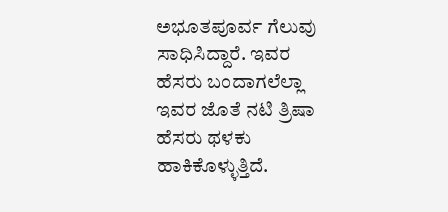ಅಭೂತಪೂರ್ವ ಗೆಲುವು ಸಾಧಿಸಿದ್ದಾರೆ. ಇವರ ಹೆಸರು ಬಂದಾಗಲೆಲ್ಲಾ ಇವರ ಜೊತೆ ನಟಿ ತ್ರಿಷಾ ಹೆಸರು ಥಳಕು ಹಾಕಿಕೊಳ್ಳುತ್ತಿದೆ.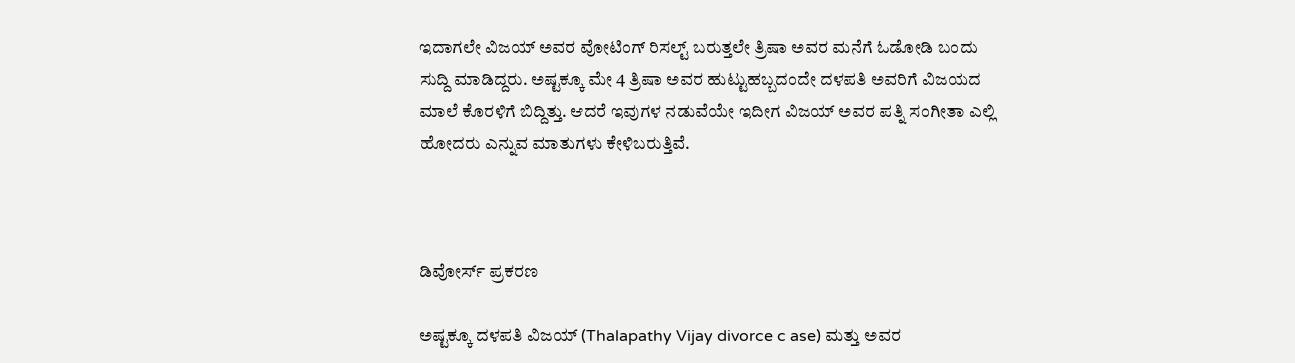ಇದಾಗಲೇ ವಿಜಯ್ ಅವರ ವೋಟಿಂಗ್ ರಿಸಲ್ಟ್ ಬರುತ್ತಲೇ ತ್ರಿಷಾ ಅವರ ಮನೆಗೆ ಓಡೋಡಿ ಬಂದು ಸುದ್ದಿ ಮಾಡಿದ್ದರು. ಅಷ್ಟಕ್ಕೂ ಮೇ 4 ತ್ರಿಷಾ ಅವರ ಹುಟ್ಟುಹಬ್ಬದಂದೇ ದಳಪತಿ ಅವರಿಗೆ ವಿಜಯದ ಮಾಲೆ ಕೊರಳಿಗೆ ಬಿದ್ದಿತ್ತು. ಆದರೆ ಇವುಗಳ ನಡುವೆಯೇ ಇದೀಗ ವಿಜಯ್ ಅವರ ಪತ್ನಿ ಸಂಗೀತಾ ಎಲ್ಲಿ ಹೋದರು ಎನ್ನುವ ಮಾತುಗಳು ಕೇಳಿಬರುತ್ತಿವೆ.



ಡಿವೋರ್ಸ್ ಪ್ರಕರಣ

ಅಷ್ಟಕ್ಕೂ ದಳಪತಿ ವಿಜಯ್ (Thalapathy Vijay divorce c ase) ಮತ್ತು ಅವರ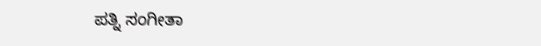ಪತ್ನಿ ಸಂಗೀತಾ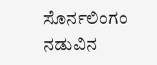ಸೊರ್ನಲಿಂಗಂ ನಡುವಿನ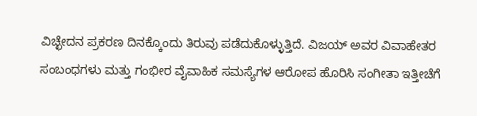ವಿಚ್ಛೇದನ ಪ್ರಕರಣ ದಿನಕ್ಕೊಂದು ತಿರುವು ಪಡೆದುಕೊಳ್ಳುತ್ತಿದೆ. ವಿಜಯ್ ಅವರ ವಿವಾಹೇತರ ಸಂಬಂಧಗಳು ಮತ್ತು ಗಂಭೀರ ವೈವಾಹಿಕ ಸಮಸ್ಯೆಗಳ ಆರೋಪ ಹೊರಿಸಿ ಸಂಗೀತಾ ಇತ್ತೀಚೆಗೆ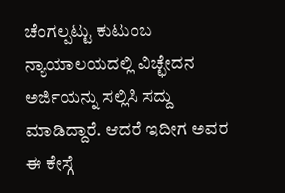ಚೆಂಗಲ್ಪಟ್ಟು ಕುಟುಂಬ ನ್ಯಾಯಾಲಯದಲ್ಲಿ ವಿಚ್ಛೇದನ ಅರ್ಜಿಯನ್ನು ಸಲ್ಲಿಸಿ ಸದ್ದು ಮಾಡಿದ್ದಾರೆ. ಆದರೆ ಇದೀಗ ಅವರ ಈ ಕೇಸ್ಗೆ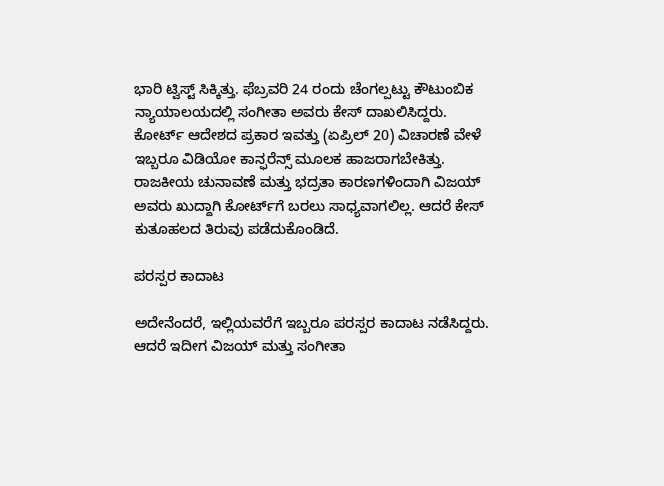ಭಾರಿ ಟ್ವಿಸ್ಟ್ ಸಿಕ್ಕಿತ್ತು. ಫೆಬ್ರವರಿ 24 ರಂದು ಚೆಂಗಲ್ಪಟ್ಟು ಕೌಟುಂಬಿಕ ನ್ಯಾಯಾಲಯದಲ್ಲಿ ಸಂಗೀತಾ ಅವರು ಕೇಸ್ ದಾಖಲಿಸಿದ್ದರು. ಕೋರ್ಟ್ ಆದೇಶದ ಪ್ರಕಾರ ಇವತ್ತು (ಏಪ್ರಿಲ್ 20) ವಿಚಾರಣೆ ವೇಳೆ ಇಬ್ಬರೂ ವಿಡಿಯೋ ಕಾನ್ಫರೆನ್ಸ್ ಮೂಲಕ ಹಾಜರಾಗಬೇಕಿತ್ತು. ರಾಜಕೀಯ ಚುನಾವಣೆ ಮತ್ತು ಭದ್ರತಾ ಕಾರಣಗಳಿಂದಾಗಿ ವಿಜಯ್ ಅವರು ಖುದ್ದಾಗಿ ಕೋರ್ಟ್‌ಗೆ ಬರಲು ಸಾಧ್ಯವಾಗಲಿಲ್ಲ. ಆದರೆ ಕೇಸ್ ಕುತೂಹಲದ ತಿರುವು ಪಡೆದುಕೊಂಡಿದೆ.

ಪರಸ್ಪರ ಕಾದಾಟ

ಅದೇನೆಂದರೆ, ಇಲ್ಲಿಯವರೆಗೆ ಇಬ್ಬರೂ ಪರಸ್ಪರ ಕಾದಾಟ ನಡೆಸಿದ್ದರು. ಆದರೆ ಇದೀಗ ವಿಜಯ್ ಮತ್ತು ಸಂಗೀತಾ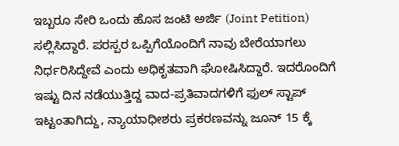ಇಬ್ಬರೂ ಸೇರಿ ಒಂದು ಹೊಸ ಜಂಟಿ ಅರ್ಜಿ (Joint Petition) ಸಲ್ಲಿಸಿದ್ದಾರೆ. ಪರಸ್ಪರ ಒಪ್ಪಿಗೆಯೊಂದಿಗೆ ನಾವು ಬೇರೆಯಾಗಲು ನಿರ್ಧರಿಸಿದ್ದೇವೆ ಎಂದು ಅಧಿಕೃತವಾಗಿ ಘೋಷಿಸಿದ್ದಾರೆ. ಇದರೊಂದಿಗೆ ಇಷ್ಟು ದಿನ ನಡೆಯುತ್ತಿದ್ದ ವಾದ-ಪ್ರತಿವಾದಗಳಿಗೆ ಫುಲ್ ಸ್ಟಾಪ್ ಇಟ್ಟಂತಾಗಿದ್ದು, ನ್ಯಾಯಾಧೀಶರು ಪ್ರಕರಣವನ್ನು ಜೂನ್ 15 ಕ್ಕೆ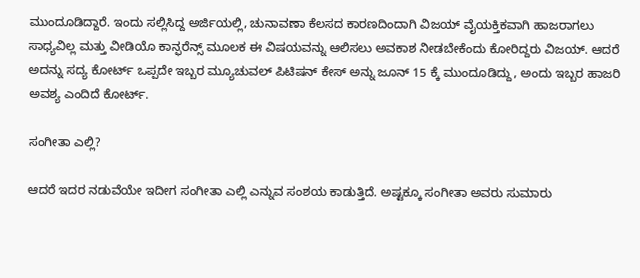ಮುಂದೂಡಿದ್ದಾರೆ. ಇಂದು ಸಲ್ಲಿಸಿದ್ದ ಅರ್ಜಿಯಲ್ಲಿ, ಚುನಾವಣಾ ಕೆಲಸದ ಕಾರಣದಿಂದಾಗಿ ವಿಜಯ್ ವೈಯಕ್ತಿಕವಾಗಿ ಹಾಜರಾಗಲು ಸಾಧ್ಯವಿಲ್ಲ ಮತ್ತು ವೀಡಿಯೊ ಕಾನ್ಫರೆನ್ಸ್ ಮೂಲಕ ಈ ವಿಷಯವನ್ನು ಆಲಿಸಲು ಅವಕಾಶ ನೀಡಬೇಕೆಂದು ಕೋರಿದ್ದರು ವಿಜಯ್. ಆದರೆ ಅದನ್ನು ಸದ್ಯ ಕೋರ್ಟ್ ಒಪ್ಪದೇ ಇಬ್ಬರ ಮ್ಯೂಚುವಲ್ ಪಿಟಿಷನ್ ಕೇಸ್ ಅನ್ನು ಜೂನ್ 15 ಕ್ಕೆ ಮುಂದೂಡಿದ್ದು, ಅಂದು ಇಬ್ಬರ ಹಾಜರಿ ಅವಶ್ಯ ಎಂದಿದೆ ಕೋರ್ಟ್.

ಸಂಗೀತಾ ಎಲ್ಲಿ?

ಆದರೆ ಇದರ ನಡುವೆಯೇ ಇದೀಗ ಸಂಗೀತಾ ಎಲ್ಲಿ ಎನ್ನುವ ಸಂಶಯ ಕಾಡುತ್ತಿದೆ. ಅಷ್ಟಕ್ಕೂ ಸಂಗೀತಾ ಅವರು ಸುಮಾರು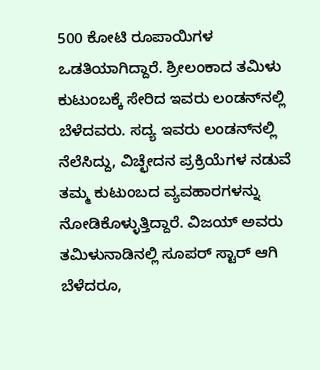500 ಕೋಟಿ ರೂಪಾಯಿಗಳ ಒಡತಿಯಾಗಿದ್ದಾರೆ. ಶ್ರೀಲಂಕಾದ ತಮಿಳು ಕುಟುಂಬಕ್ಕೆ ಸೇರಿದ ಇವರು ಲಂಡನ್‌ನಲ್ಲಿ ಬೆಳೆದವರು. ಸದ್ಯ ಇವರು ಲಂಡನ್‌ನಲ್ಲಿ ನೆಲೆಸಿದ್ದು, ವಿಚ್ಛೇದನ ಪ್ರಕ್ರಿಯೆಗಳ ನಡುವೆ ತಮ್ಮ ಕುಟುಂಬದ ವ್ಯವಹಾರಗಳನ್ನು ನೋಡಿಕೊಳ್ಳುತ್ತಿದ್ದಾರೆ. ವಿಜಯ್ ಅವರು ತಮಿಳುನಾಡಿನಲ್ಲಿ ಸೂಪರ್ ಸ್ಟಾರ್ ಆಗಿ ಬೆಳೆದರೂ,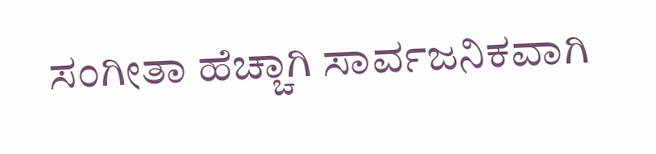ಸಂಗೀತಾ ಹೆಚ್ಚಾಗಿ ಸಾರ್ವಜನಿಕವಾಗಿ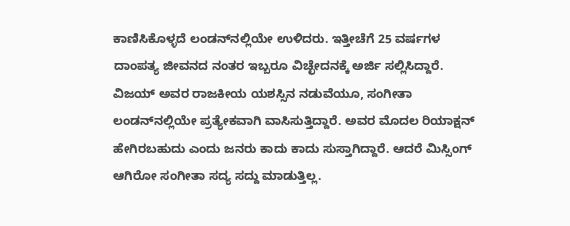ಕಾಣಿಸಿಕೊಳ್ಳದೆ ಲಂಡನ್‌ನಲ್ಲಿಯೇ ಉಳಿದರು. ಇತ್ತೀಚೆಗೆ 25 ವರ್ಷಗಳ ದಾಂಪತ್ಯ ಜೀವನದ ನಂತರ ಇಬ್ಬರೂ ವಿಚ್ಛೇದನಕ್ಕೆ ಅರ್ಜಿ ಸಲ್ಲಿಸಿದ್ದಾರೆ. ವಿಜಯ್ ಅವರ ರಾಜಕೀಯ ಯಶಸ್ಸಿನ ನಡುವೆಯೂ, ಸಂಗೀತಾ ಲಂಡನ್‌ನಲ್ಲಿಯೇ ಪ್ರತ್ಯೇಕವಾಗಿ ವಾಸಿಸುತ್ತಿದ್ದಾರೆ. ಅವರ ಮೊದಲ ರಿಯಾಕ್ಷನ್ ಹೇಗಿರಬಹುದು ಎಂದು ಜನರು ಕಾದು ಕಾದು ಸುಸ್ತಾಗಿದ್ದಾರೆ. ಆದರೆ ಮಿಸ್ಸಿಂಗ್ ಆಗಿರೋ ಸಂಗೀತಾ ಸದ್ಯ ಸದ್ದು ಮಾಡುತ್ತಿಲ್ಲ.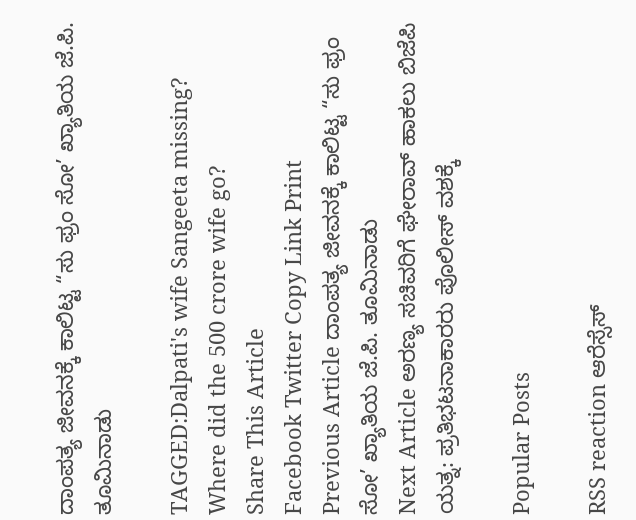ದಾಂಪತ್ಯ ಜೀವನಕ್ಕೆ ಕಾಲಿಟ್ಟ “ಸು ಫ್ರಂ ಸೋ’ ಖ್ಯಾತಿಯ ಜೆ.ಪಿ. ತೂಮಿನಾಡು

TAGGED:Dalpati's wife Sangeeta missing? Where did the 500 crore wife go?
Share This Article
Facebook Twitter Copy Link Print
Previous Article ದಾಂಪತ್ಯ ಜೀವನಕ್ಕೆ ಕಾಲಿಟ್ಟ “ಸು ಫ್ರಂ ಸೋ’ ಖ್ಯಾತಿಯ ಜೆ.ಪಿ. ತೂಮಿನಾಡು
Next Article ಅರಣ್ಯ ಸಚಿವರಿಗೆ ಘೇರಾವ್ ಹಾಕಲು ಬಿಜೆಪಿ ಯತ್ನ: ಪ್ರತಿಭಟನಾಕಾರರು ಪೊಲೀಸ್ ವಶಕ್ಕೆ

Popular Posts

RSS reaction ಆರೆಸ್ಸೆಸ್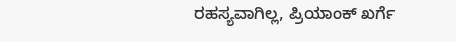ರಹಸ್ಯವಾಗಿಲ್ಲ, ಪ್ರಿಯಾಂಕ್ ಖರ್ಗೆ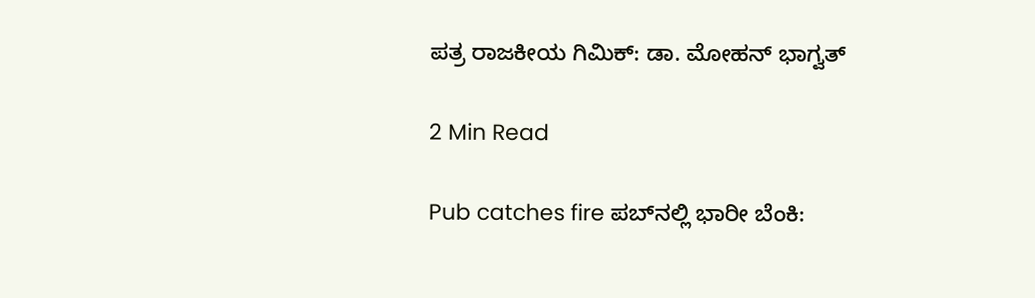ಪತ್ರ ರಾಜಕೀಯ ಗಿಮಿಕ್: ಡಾ. ಮೋಹನ್ ಭಾಗ್ವತ್

2 Min Read

Pub catches fire ಪಬ್‌ನಲ್ಲಿ ಭಾರೀ ಬೆಂಕಿ: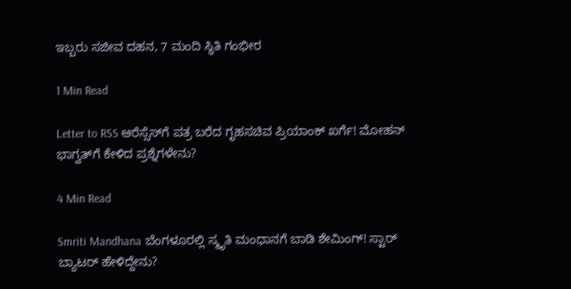ಇಬ್ಬರು ಸಜೀವ ದಹನ, 7 ಮಂದಿ ಸ್ಥಿತಿ ಗಂಭೀರ

1 Min Read

Letter to RSS ಆರೆಸ್ಸೆಸ್‌ಗೆ ಪತ್ರ ಬರೆದ ಗೃಹಸಚಿವ ಪ್ರಿಯಾಂಕ್ ಖರ್ಗೆ! ಮೋಹನ್ ಭಾಗ್ವತ್‌ಗೆ ಕೇಳಿದ ಪ್ರಶ್ನೆಗಳೇನು?

4 Min Read

Smriti Mandhana ಬೆಂಗಳೂರಲ್ಲಿ ಸ್ಮೃತಿ ಮಂಧಾನಗೆ ಬಾಡಿ ಶೇಮಿಂಗ್! ಸ್ಟಾರ್ ಬ್ಯಾಟರ್ ಹೇಳಿದ್ದೇನು?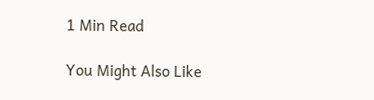1 Min Read

You Might Also Like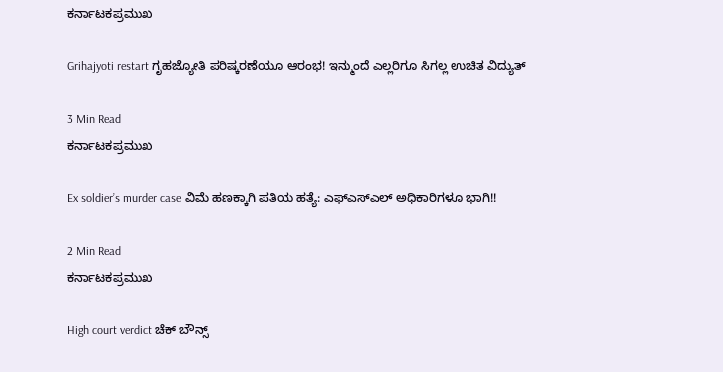ಕರ್ನಾಟಕಪ್ರಮುಖ

Grihajyoti restart ಗೃಹಜ್ಯೋತಿ ಪರಿಷ್ಕರಣೆಯೂ ಆರಂಭ! ಇನ್ಮುಂದೆ ಎಲ್ಲರಿಗೂ ಸಿಗಲ್ಲ ಉಚಿತ ವಿದ್ಯುತ್

3 Min Read
ಕರ್ನಾಟಕಪ್ರಮುಖ

Ex soldier’s murder case ವಿಮೆ ಹಣಕ್ಕಾಗಿ ಪತಿಯ ಹತ್ಯೆ: ಎಫ್ಎಸ್ಎಲ್ ಅಧಿಕಾರಿಗಳೂ ಭಾಗಿ!!

2 Min Read
ಕರ್ನಾಟಕಪ್ರಮುಖ

High court verdict ಚೆಕ್ ಬೌನ್ಸ್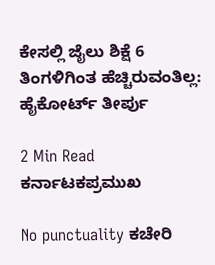ಕೇಸಲ್ಲಿ ಜೈಲು ಶಿಕ್ಷೆ 6 ತಿಂಗಳಿಗಿಂತ ಹೆಚ್ಚಿರುವಂತಿಲ್ಲ: ಹೈಕೋರ್ಟ್ ತೀರ್ಪು

2 Min Read
ಕರ್ನಾಟಕಪ್ರಮುಖ

No punctuality ಕಚೇರಿ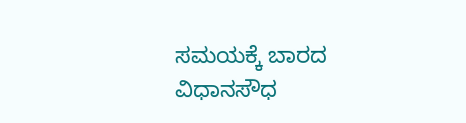ಸಮಯಕ್ಕೆ ಬಾರದ ವಿಧಾನಸೌಧ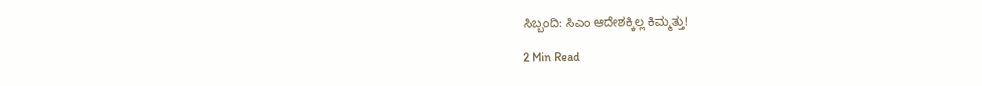ಸಿಬ್ಬಂದಿ: ಸಿಎಂ ಆದೇಶಕ್ಕಿಲ್ಲ ಕಿಮ್ಮತ್ತು!

2 Min Read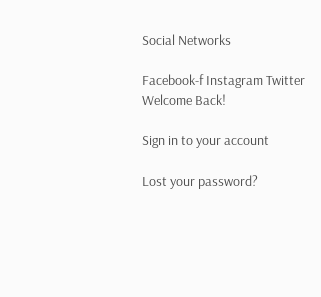Social Networks

Facebook-f Instagram Twitter
Welcome Back!

Sign in to your account

Lost your password?